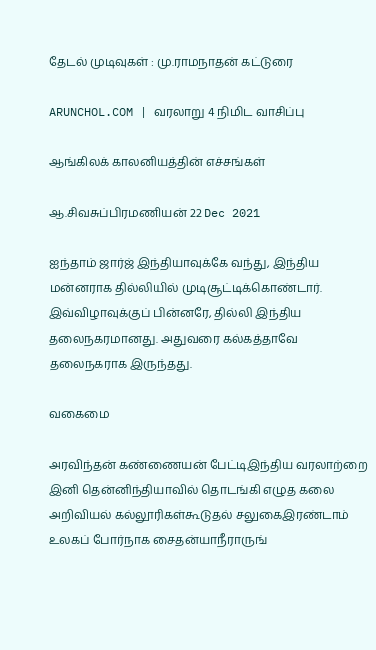தேடல் முடிவுகள் : மு.ராமநாதன் கட்டுரை

ARUNCHOL.COM | வரலாறு 4 நிமிட வாசிப்பு

ஆங்கிலக் காலனியத்தின் எச்சங்கள்

ஆ.சிவசுப்பிரமணியன் 22 Dec 2021

ஐந்தாம் ஜார்ஜ் இந்தியாவுக்கே வந்து, இந்திய மன்னராக தில்லியில் முடிசூட்டிக்கொண்டார். இவ்விழாவுக்குப் பின்னரே, தில்லி இந்திய தலைநகரமானது. அதுவரை கல்கத்தாவே தலைநகராக இருந்தது.

வகைமை

அரவிந்தன் கண்ணையன் பேட்டிஇந்திய வரலாற்றை இனி தென்னிந்தியாவில் தொடங்கி எழுத கலை அறிவியல் கல்லூரிகள்கூடுதல் சலுகைஇரண்டாம் உலகப் போர்நாக சைதன்யாநீராருங்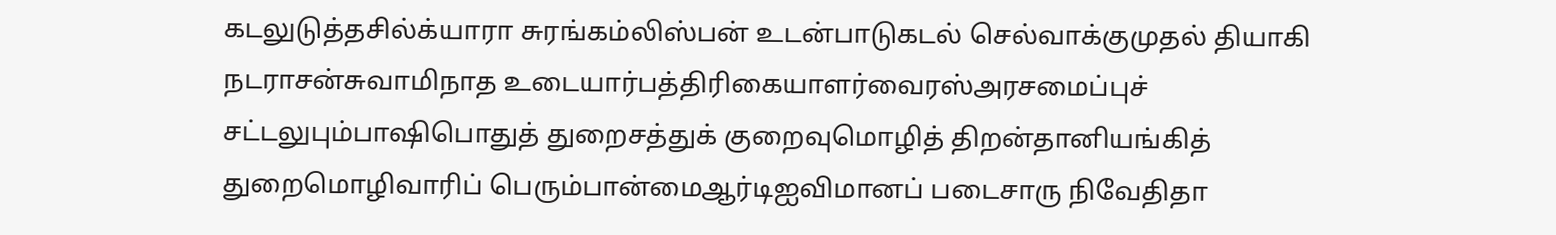கடலுடுத்தசில்க்யாரா சுரங்கம்லிஸ்பன் உடன்பாடுகடல் செல்வாக்குமுதல் தியாகி நடராசன்சுவாமிநாத உடையார்பத்திரிகையாளர்வைரஸ்அரசமைப்புச் சட்டலுபும்பாஷிபொதுத் துறைசத்துக் குறைவுமொழித் திறன்தானியங்கித் துறைமொழிவாரிப் பெரும்பான்மைஆர்டிஐவிமானப் படைசாரு நிவேதிதா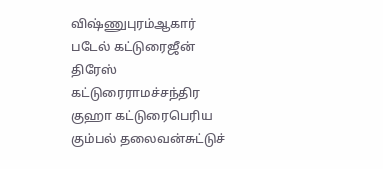விஷ்ணுபுரம்ஆகார் படேல் கட்டுரைஜீன் திரேஸ் கட்டுரைராமச்சந்திர குஹா கட்டுரைபெரிய கும்பல் தலைவன்சுட்டுச்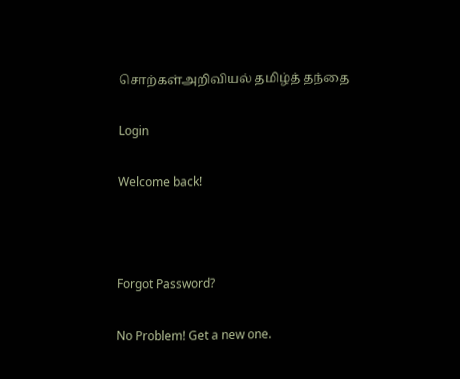சொற்கள்அறிவியல் தமிழ்த் தந்தை

Login

Welcome back!



Forgot Password?

No Problem! Get a new one.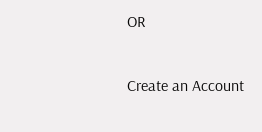OR

Create an Account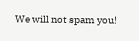We will not spam you!